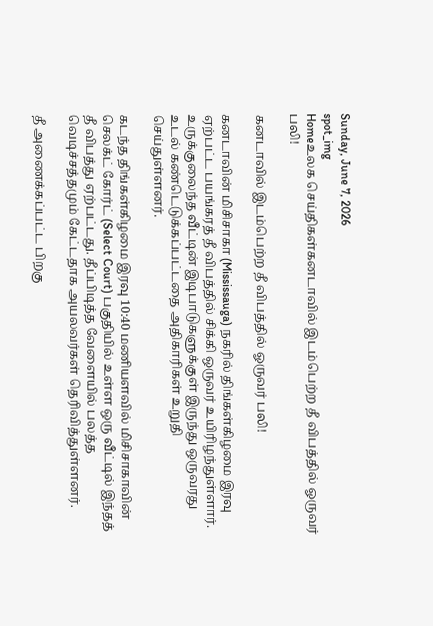Sunday, June 7, 2026
spot_img
Homeஉலக செய்திகள்கனடாவில் இடம்பெற்ற தீ விபத்தில் ஓருவர் பலி!

கனடாவில் இடம்பெற்ற தீ விபத்தில் ஓருவர் பலி!

கனடாவின் மிசிசாகா (Mississauga) நகரில் திங்கள்கிழமை இரவு ஏற்பட்ட பயங்கரத் தீ விபத்தில் சிக்கி ஒருவர் உயிரிழந்துள்ளார். உருக்குலைந்த வீட்டின் இடிபாடுகளுக்குள் இருந்து ஒருவரது உடல் கண்டெடுக்கப்பட்டதை அதிகாரிகள் உறுதி செய்துள்ளனர்.

கடந்த திங்கள்கிழமை இரவு 10:40 மணியளவில் மிசிசாகாவின் செலக்ட் கோர்ட் (Select Court) பகுதியில் உள்ள ஒரு வீட்டில் இந்தத் தீ விபத்து ஏற்பட்டது. தீப்பிடித்த வேளையில் பலத்த வெடிச்சத்தமும் கேட்டதாக அயலவர்கள் தெரிவித்துள்ளனர்.

தீ அணைக்கப்பட்ட பிறகு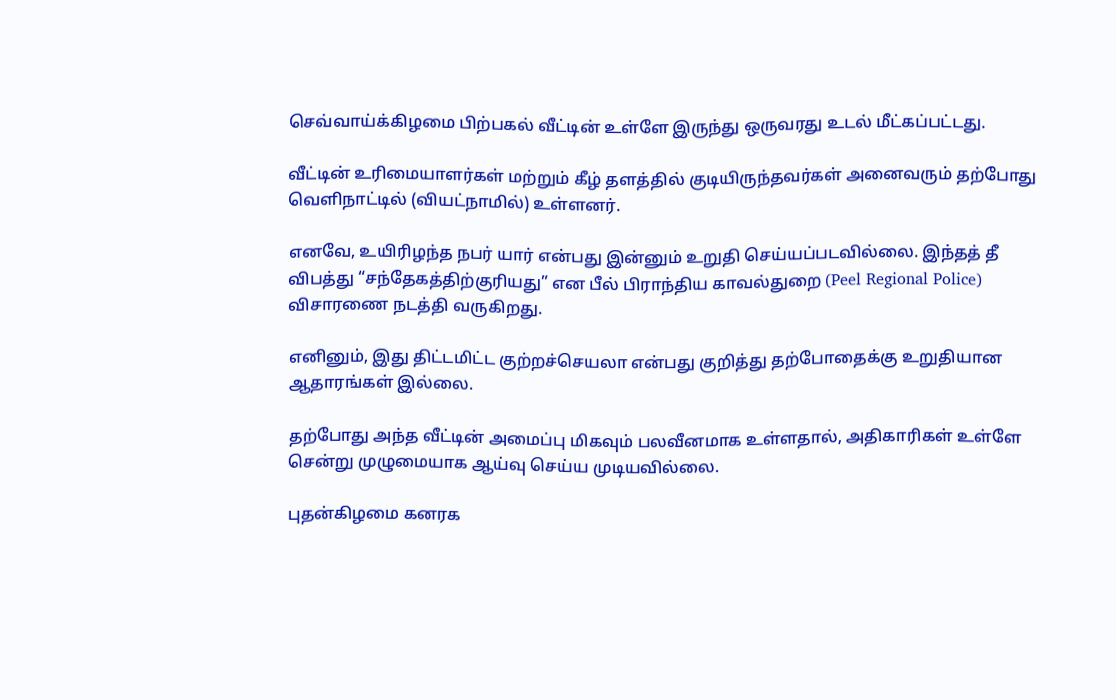செவ்வாய்க்கிழமை பிற்பகல் வீட்டின் உள்ளே இருந்து ஒருவரது உடல் மீட்கப்பட்டது.

வீட்டின் உரிமையாளர்கள் மற்றும் கீழ் தளத்தில் குடியிருந்தவர்கள் அனைவரும் தற்போது வெளிநாட்டில் (வியட்நாமில்) உள்ளனர்.

எனவே, உயிரிழந்த நபர் யார் என்பது இன்னும் உறுதி செய்யப்படவில்லை. இந்தத் தீ விபத்து “சந்தேகத்திற்குரியது” என பீல் பிராந்திய காவல்துறை (Peel Regional Police) விசாரணை நடத்தி வருகிறது.

எனினும், இது திட்டமிட்ட குற்றச்செயலா என்பது குறித்து தற்போதைக்கு உறுதியான ஆதாரங்கள் இல்லை.

தற்போது அந்த வீட்டின் அமைப்பு மிகவும் பலவீனமாக உள்ளதால், அதிகாரிகள் உள்ளே சென்று முழுமையாக ஆய்வு செய்ய முடியவில்லை.

புதன்கிழமை கனரக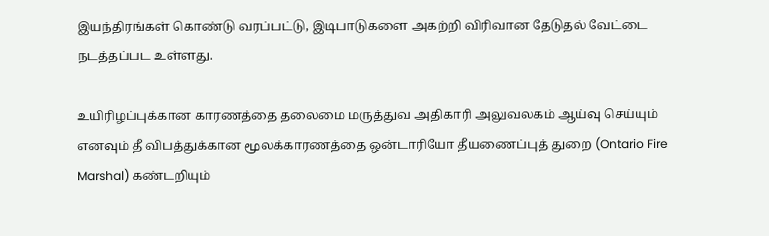இயந்திரங்கள் கொண்டு வரப்பட்டு, இடிபாடுகளை அகற்றி விரிவான தேடுதல் வேட்டை நடத்தப்பட உள்ளது.

உயிரிழப்புக்கான காரணத்தை தலைமை மருத்துவ அதிகாரி அலுவலகம் ஆய்வு செய்யும் எனவும் தீ விபத்துக்கான மூலக்காரணத்தை ஒன்டாரியோ தீயணைப்புத் துறை (Ontario Fire Marshal) கண்டறியும்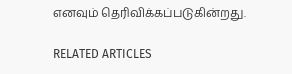எனவும் தெரிவிக்கப்படுகின்றது.

RELATED ARTICLES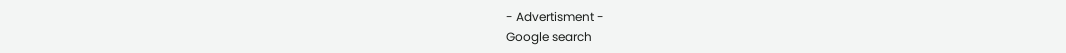- Advertisment -
Google search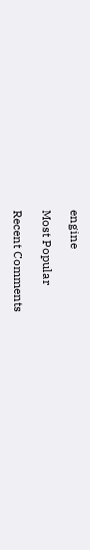engine

Most Popular

Recent Comments